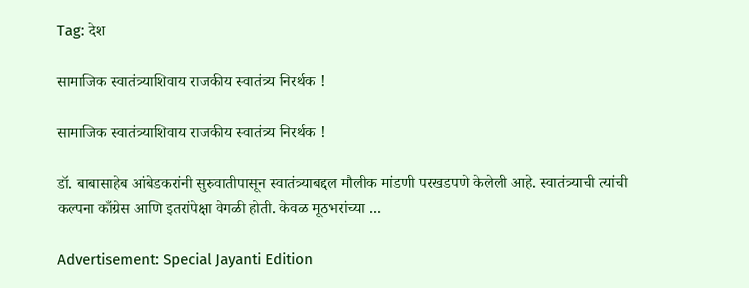Tag: देश

सामाजिक स्वातंत्र्याशिवाय राजकीय स्वातंत्र्य निरर्थक !

सामाजिक स्वातंत्र्याशिवाय राजकीय स्वातंत्र्य निरर्थक !

डॉ. बाबासाहेब आंबेडकरांनी सुरुवातीपासून स्वातंत्र्याबद्दल मौलीक मांडणी परखडपणे केलेली आहे. स्वातंत्र्याची त्यांची कल्पना काँग्रेस आणि इतरांपेक्षा वेगळी होती. केवळ मूठभरांच्या ...

Advertisement: Special Jayanti Edition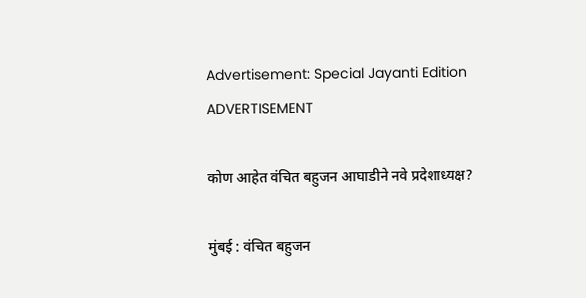Advertisement: Special Jayanti Edition
ADVERTISEMENT

कोण आहेत वंचित बहुजन आघाडीने नवे प्रदेशाध्यक्ष?

मुंबई : वंचित बहुजन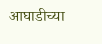आघाडीच्या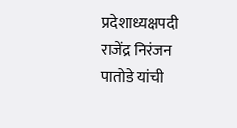प्रदेशाध्यक्षपदी राजेंद्र निरंजन पातोडे यांची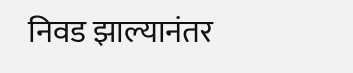निवड झाल्यानंतर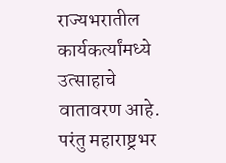राज्यभरातील कार्यकर्त्यांमध्ये उत्साहाचे वातावरण आहे. परंतु महाराष्ट्रभर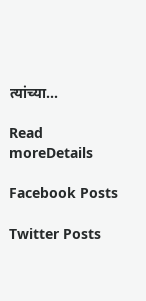त्यांच्या...

Read moreDetails

Facebook Posts

Twitter Posts